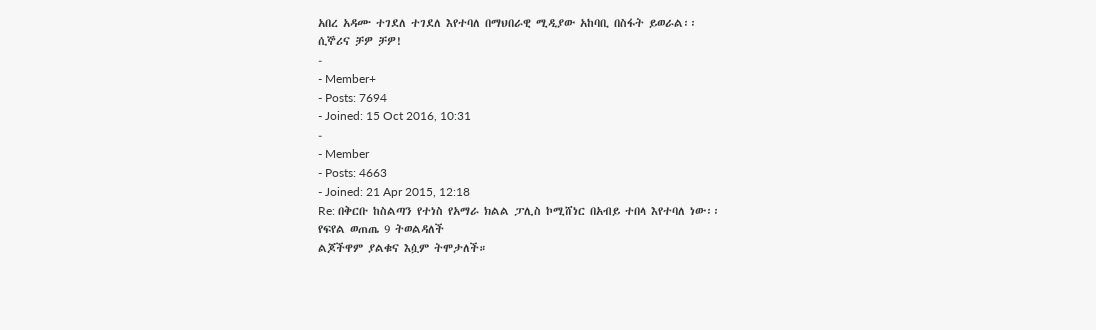አበረ አዳሙ ተገደለ ተገደለ እየተባለ በማህበራዊ ሚዲያው አከባቢ በስፋት ይወራል፡፡
ሲኞሪና ቻዎ ቻዎ!
-
- Member+
- Posts: 7694
- Joined: 15 Oct 2016, 10:31
-
- Member
- Posts: 4663
- Joined: 21 Apr 2015, 12:18
Re: በቅርቡ ከስልጣን የተነስ የአማራ ክልል ፓሊስ ኮሚሸነር በአብይ ተበላ እየተባለ ነው፡፡
የፍየል ወጠጤ 9 ትወልዳለች
ልጆችዋም ያልቁና እሷም ትሞታለች።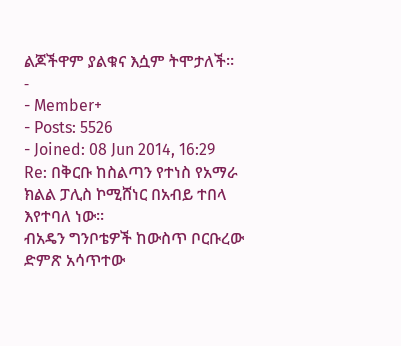ልጆችዋም ያልቁና እሷም ትሞታለች።
-
- Member+
- Posts: 5526
- Joined: 08 Jun 2014, 16:29
Re: በቅርቡ ከስልጣን የተነስ የአማራ ክልል ፓሊስ ኮሚሸነር በአብይ ተበላ እየተባለ ነው፡፡
ብአዴን ግንቦቴዎች ከውስጥ ቦርቡረው
ድምጽ አሳጥተው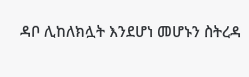ዳቦ ሊከለክሏት እንደሆነ መሆኑን ስትረዳ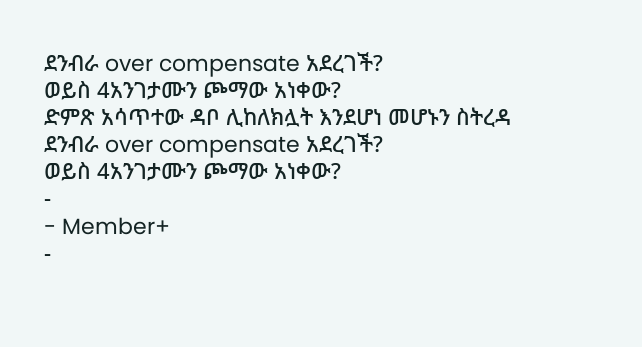ደንብራ over compensate አደረገች?
ወይስ 4አንገታሙን ጮማው አነቀው?
ድምጽ አሳጥተው ዳቦ ሊከለክሏት እንደሆነ መሆኑን ስትረዳ
ደንብራ over compensate አደረገች?
ወይስ 4አንገታሙን ጮማው አነቀው?
-
- Member+
-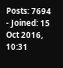Posts: 7694
- Joined: 15 Oct 2016, 10:31